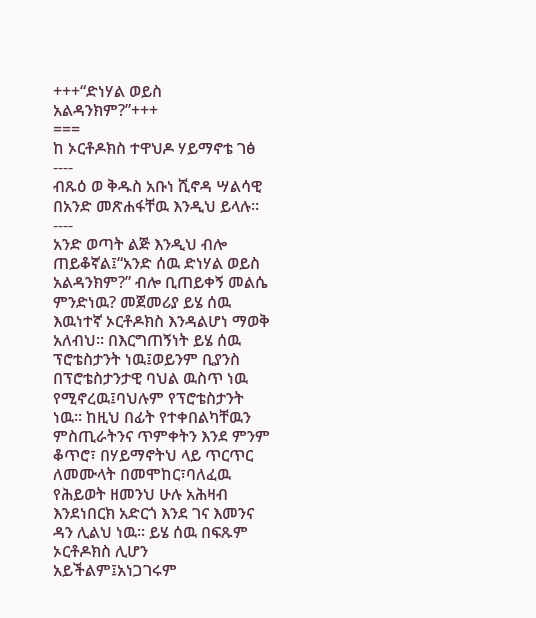+++“ድነሃል ወይስ አልዳንክም?”+++
===
ከ ኦርቶዶክስ ተዋህዶ ሃይማኖቴ ገፅ
----
ብጹዕ ወ ቅዱስ አቡነ ሺኖዳ ሣልሳዊ በአንድ መጽሐፋቸዉ እንዲህ ይላሉ፡፡
----
አንድ ወጣት ልጅ እንዲህ ብሎ ጠይቆኛል፤“አንድ ሰዉ ድነሃል ወይስ አልዳንክም?” ብሎ ቢጠይቀኝ መልሴ ምንድነዉ? መጀመሪያ ይሄ ሰዉ እዉነተኛ ኦርቶዶክስ እንዳልሆነ ማወቅ አለብህ፡፡ በእርግጠኝነት ይሄ ሰዉ ፕሮቴስታንት ነዉ፤ወይንም ቢያንስ በፕሮቴስታንታዊ ባህል ዉስጥ ነዉ የሚኖረዉ፤ባህሉም የፕሮቴስታንት ነዉ፡፡ ከዚህ በፊት የተቀበልካቸዉን ምስጢራትንና ጥምቀትን እንደ ምንም ቆጥሮ፣ በሃይማኖትህ ላይ ጥርጥር ለመሙላት በመሞከር፣ባለፈዉ የሕይወት ዘመንህ ሁሉ አሕዛብ እንደነበርክ አድርጎ እንደ ገና እመንና ዳን ሊልህ ነዉ፡፡ ይሄ ሰዉ በፍጹም ኦርቶዶክስ ሊሆን አይችልም፤አነጋገሩም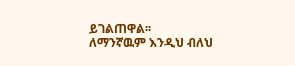ይገልጠዋል፡፡
ለማንኛዉም እንዲህ ብለህ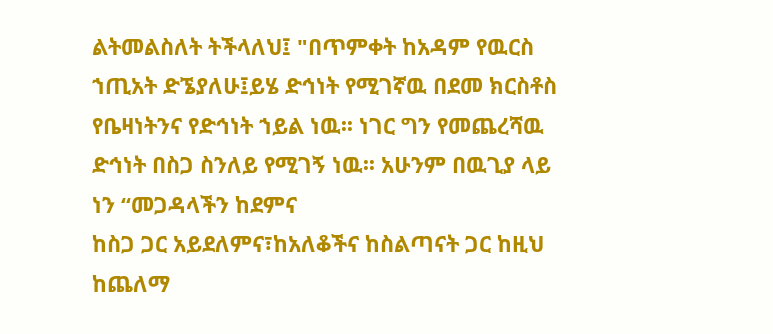ልትመልስለት ትችላለህ፤ "በጥምቀት ከአዳም የዉርስ ኀጢአት ድኜያለሁ፤ይሄ ድኅነት የሚገኛዉ በደመ ክርስቶስ የቤዛነትንና የድኅነት ኀይል ነዉ፡፡ ነገር ግን የመጨረሻዉ ድኅነት በስጋ ስንለይ የሚገኝ ነዉ፡፡ አሁንም በዉጊያ ላይ ነን “መጋዳላችን ከደምና
ከስጋ ጋር አይደለምና፣ከአለቆችና ከስልጣናት ጋር ከዚህ ከጨለማ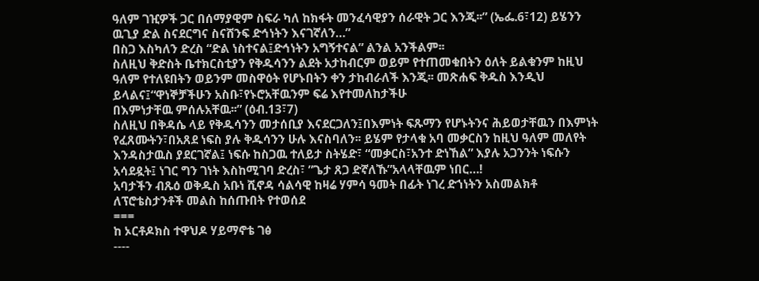ዓለም ገዢዎች ጋር በሰማያዊም ስፍራ ካለ ከክፋት መንፈሳዊያን ሰራዊት ጋር እንጂ፡፡” (ኤፌ.6፣12) ይሄንን ዉጊያ ድል ስናደርግና ስናሸንፍ ድኅነትን እናገኛለን…”
በስጋ እስካለን ድረስ “ድል ነስተናል፤ድኅነትን አግኝተናል” ልንል አንችልም፡፡
ስለዚህ ቅድስት ቤተክርስቲያን የቅዱሳንን ልደት አታከብርም ወይም የተጠመቁበትን ዕለት ይልቁንም ከዚህ ዓለም የተለዩበትን ወይንም መስዋዕት የሆኑበትን ቀን ታከብራለች እንጂ፡፡ መጽሐፍ ቅዱስ እንዲህ ይላልና፤“ዋነኞቻችሁን አስቡ፣የኑሮአቸዉንም ፍሬ እየተመለከታችሁ
በእምነታቸዉ ምሰሉአቸዉ፡፡” (ዕብ.13፣7)
ስለዚህ በቅዳሴ ላይ የቅዱሳንን መታሰቢያ እናደርጋለን፤በእምነት ፍጹማን የሆኑትንና ሕይወታቸዉን በእምነት የፈጸሙትን፣በአጸደ ነፍስ ያሉ ቅዱሳንን ሁሉ እናስባለን፡፡ ይሄም የታላቁ አባ መቃርስን ከዚህ ዓለም መለየት እንዳስታዉስ ያደርገኛል፤ ነፍሱ ከስጋዉ ተለይታ ስትሄድ፣ “መቃርስ፣አንተ ድነኸል” እያሉ አጋንንት ነፍሱን
አሳደዷት፤ ነገር ግን ገነት እስከሚገባ ድረስ፣ ”ጌታ ጸጋ ድኛለኹ”አላላቸዉም ነበር…!
አባታችን ብጹዕ ወቅዱስ አቡነ ሺኖዳ ሳልሳዊ ከዛሬ ሃምሳ ዓመት በፊት ነገረ ድኀነትን አስመልክቶ ለፕሮቴስታንቶች መልስ ከሰጡበት የተወሰደ
===
ከ ኦርቶዶክስ ተዋህዶ ሃይማኖቴ ገፅ
----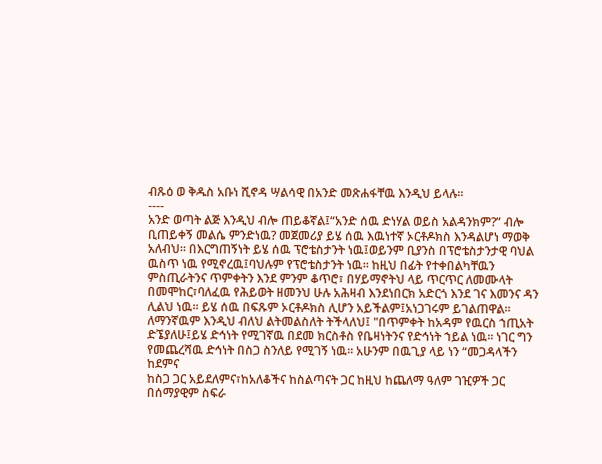ብጹዕ ወ ቅዱስ አቡነ ሺኖዳ ሣልሳዊ በአንድ መጽሐፋቸዉ እንዲህ ይላሉ፡፡
----
አንድ ወጣት ልጅ እንዲህ ብሎ ጠይቆኛል፤“አንድ ሰዉ ድነሃል ወይስ አልዳንክም?” ብሎ ቢጠይቀኝ መልሴ ምንድነዉ? መጀመሪያ ይሄ ሰዉ እዉነተኛ ኦርቶዶክስ እንዳልሆነ ማወቅ አለብህ፡፡ በእርግጠኝነት ይሄ ሰዉ ፕሮቴስታንት ነዉ፤ወይንም ቢያንስ በፕሮቴስታንታዊ ባህል ዉስጥ ነዉ የሚኖረዉ፤ባህሉም የፕሮቴስታንት ነዉ፡፡ ከዚህ በፊት የተቀበልካቸዉን ምስጢራትንና ጥምቀትን እንደ ምንም ቆጥሮ፣ በሃይማኖትህ ላይ ጥርጥር ለመሙላት በመሞከር፣ባለፈዉ የሕይወት ዘመንህ ሁሉ አሕዛብ እንደነበርክ አድርጎ እንደ ገና እመንና ዳን ሊልህ ነዉ፡፡ ይሄ ሰዉ በፍጹም ኦርቶዶክስ ሊሆን አይችልም፤አነጋገሩም ይገልጠዋል፡፡
ለማንኛዉም እንዲህ ብለህ ልትመልስለት ትችላለህ፤ "በጥምቀት ከአዳም የዉርስ ኀጢአት ድኜያለሁ፤ይሄ ድኅነት የሚገኛዉ በደመ ክርስቶስ የቤዛነትንና የድኅነት ኀይል ነዉ፡፡ ነገር ግን የመጨረሻዉ ድኅነት በስጋ ስንለይ የሚገኝ ነዉ፡፡ አሁንም በዉጊያ ላይ ነን “መጋዳላችን ከደምና
ከስጋ ጋር አይደለምና፣ከአለቆችና ከስልጣናት ጋር ከዚህ ከጨለማ ዓለም ገዢዎች ጋር በሰማያዊም ስፍራ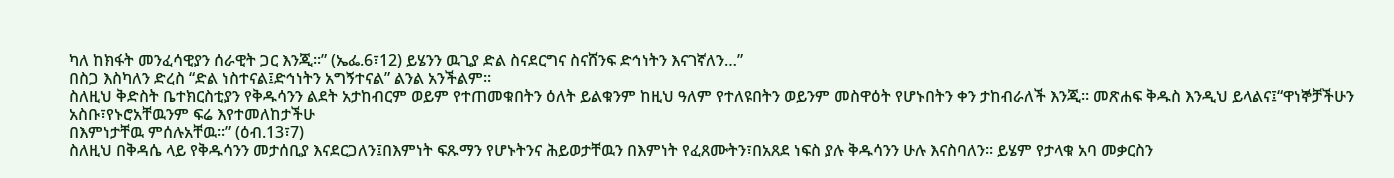ካለ ከክፋት መንፈሳዊያን ሰራዊት ጋር እንጂ፡፡” (ኤፌ.6፣12) ይሄንን ዉጊያ ድል ስናደርግና ስናሸንፍ ድኅነትን እናገኛለን…”
በስጋ እስካለን ድረስ “ድል ነስተናል፤ድኅነትን አግኝተናል” ልንል አንችልም፡፡
ስለዚህ ቅድስት ቤተክርስቲያን የቅዱሳንን ልደት አታከብርም ወይም የተጠመቁበትን ዕለት ይልቁንም ከዚህ ዓለም የተለዩበትን ወይንም መስዋዕት የሆኑበትን ቀን ታከብራለች እንጂ፡፡ መጽሐፍ ቅዱስ እንዲህ ይላልና፤“ዋነኞቻችሁን አስቡ፣የኑሮአቸዉንም ፍሬ እየተመለከታችሁ
በእምነታቸዉ ምሰሉአቸዉ፡፡” (ዕብ.13፣7)
ስለዚህ በቅዳሴ ላይ የቅዱሳንን መታሰቢያ እናደርጋለን፤በእምነት ፍጹማን የሆኑትንና ሕይወታቸዉን በእምነት የፈጸሙትን፣በአጸደ ነፍስ ያሉ ቅዱሳንን ሁሉ እናስባለን፡፡ ይሄም የታላቁ አባ መቃርስን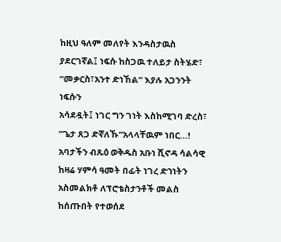ከዚህ ዓለም መለየት እንዳስታዉስ ያደርገኛል፤ ነፍሱ ከስጋዉ ተለይታ ስትሄድ፣ “መቃርስ፣አንተ ድነኸል” እያሉ አጋንንት ነፍሱን
አሳደዷት፤ ነገር ግን ገነት እስከሚገባ ድረስ፣ ”ጌታ ጸጋ ድኛለኹ”አላላቸዉም ነበር…!
አባታችን ብጹዕ ወቅዱስ አቡነ ሺኖዳ ሳልሳዊ ከዛሬ ሃምሳ ዓመት በፊት ነገረ ድኀነትን አስመልክቶ ለፕሮቴስታንቶች መልስ ከሰጡበት የተወሰደ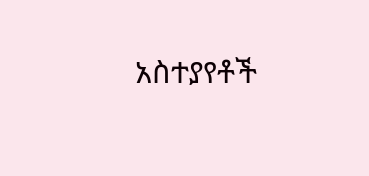አስተያየቶች